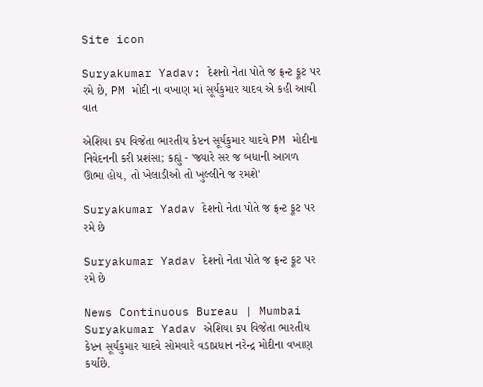Site icon

Suryakumar Yadav: દેશનો નેતા પોતે જ ફ્રન્ટ ફૂટ પર રમે છે, PM મોદી ના વખાણ માં સૂર્યકુમાર યાદવ એ કહી આવી વાત

એશિયા કપ વિજેતા ભારતીય કેપ્ટન સૂર્યકુમાર યાદવે PM મોદીના નિવેદનની કરી પ્રશંસા; કહ્યું - 'જ્યારે સર જ બધાની આગળ ઊભા હોય, તો ખેલાડીઓ તો ખુલ્લીને જ રમશે'

Suryakumar Yadav દેશનો નેતા પોતે જ ફ્રન્ટ ફૂટ પર રમે છે

Suryakumar Yadav દેશનો નેતા પોતે જ ફ્રન્ટ ફૂટ પર રમે છે

News Continuous Bureau | Mumbai
Suryakumar Yadav એશિયા કપ વિજેતા ભારતીય કેપ્ટન સૂર્યકુમાર યાદવે સોમવારે વડાપ્રધાન નરેન્દ્ર મોદીના વખાણ કર્યાછે.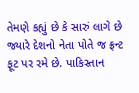તેમણે કહ્યું છે કે સારું લાગે છે જ્યારે દેશનો નેતા પોતે જ ફ્રન્ટ ફૂટ પર રમે છે. પાકિસ્તાન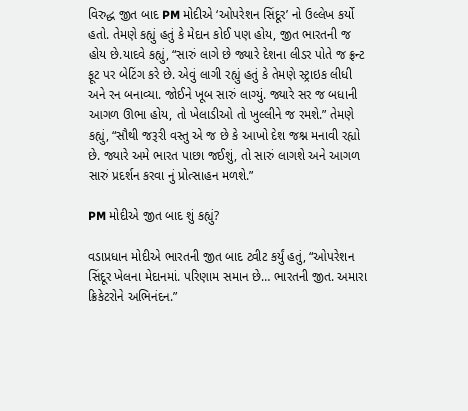વિરુદ્ધ જીત બાદ PM મોદીએ ‘ઓપરેશન સિંદૂર’ નો ઉલ્લેખ કર્યો હતો. તેમણે કહ્યું હતું કે મેદાન કોઈ પણ હોય, જીત ભારતની જ હોય છે.યાદવે કહ્યું, “સારું લાગે છે જ્યારે દેશના લીડર પોતે જ ફ્રન્ટ ફૂટ પર બેટિંગ કરે છે. એવું લાગી રહ્યું હતું કે તેમણે સ્ટ્રાઇક લીધી અને રન બનાવ્યા. જોઈને ખૂબ સારું લાગ્યું. જ્યારે સર જ બધાની આગળ ઊભા હોય, તો ખેલાડીઓ તો ખુલ્લીને જ રમશે.” તેમણે કહ્યું, “સૌથી જરૂરી વસ્તુ એ જ છે કે આખો દેશ જશ્ન મનાવી રહ્યો છે. જ્યારે અમે ભારત પાછા જઈશું, તો સારું લાગશે અને આગળ સારું પ્રદર્શન કરવા નું પ્રોત્સાહન મળશે.”

PM મોદીએ જીત બાદ શું કહ્યું?

વડાપ્રધાન મોદીએ ભારતની જીત બાદ ટ્વીટ કર્યું હતું, “ઓપરેશન સિંદૂર ખેલના મેદાનમાં. પરિણામ સમાન છે… ભારતની જીત. અમારા ક્રિકેટરોને અભિનંદન.”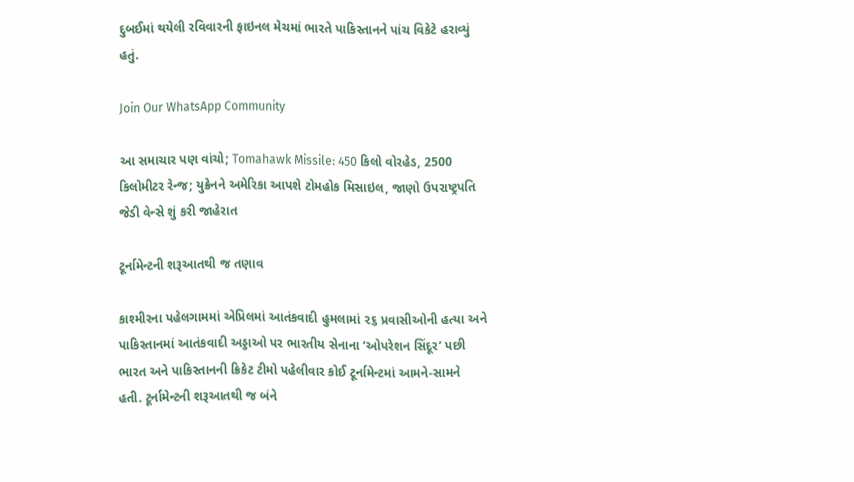દુબઈમાં થયેલી રવિવારની ફાઇનલ મેચમાં ભારતે પાકિસ્તાનને પાંચ વિકેટે હરાવ્યું હતું.

Join Our WhatsApp Community

આ સમાચાર પણ વાંચો; Tomahawk Missile: 450 કિલો વોરહેડ, 2500 કિલોમીટર રેન્જ; યુક્રેનને અમેરિકા આપશે ટોમહોક મિસાઇલ, જાણો ઉપરાષ્ટ્રપતિ જેડી વેન્સે શું કરી જાહેરાત

ટૂર્નામેન્ટની શરૂઆતથી જ તણાવ

કાશ્મીરના પહેલગામમાં એપ્રિલમાં આતંકવાદી હુમલામાં ૨૬ પ્રવાસીઓની હત્યા અને પાકિસ્તાનમાં આતંકવાદી અડ્ડાઓ પર ભારતીય સેનાના ‘ઓપરેશન સિંદૂર’ પછી ભારત અને પાકિસ્તાનની ક્રિકેટ ટીમો પહેલીવાર કોઈ ટૂર્નામેન્ટમાં આમને-સામને હતી. ટૂર્નામેન્ટની શરૂઆતથી જ બંને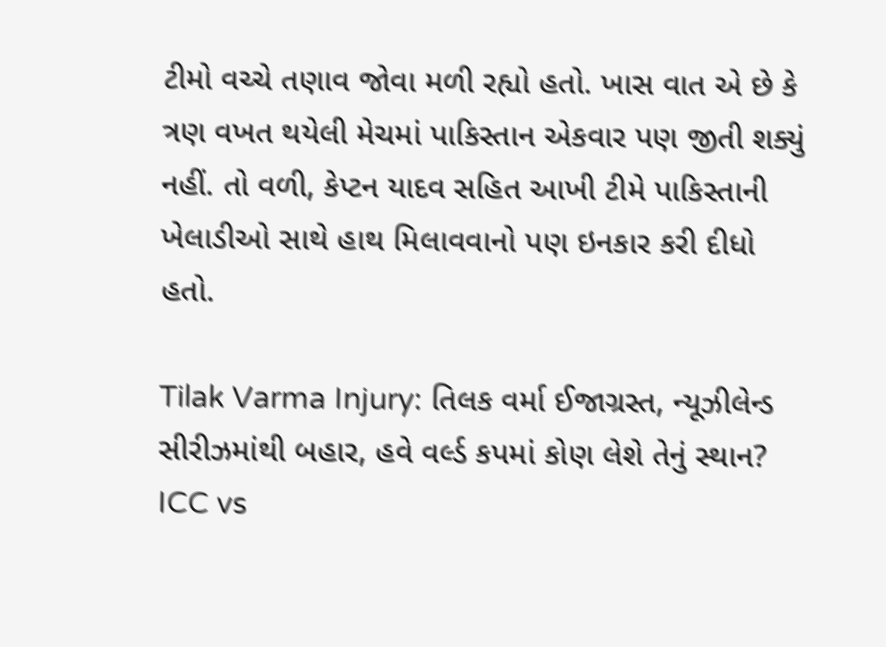ટીમો વચ્ચે તણાવ જોવા મળી રહ્યો હતો. ખાસ વાત એ છે કે ત્રણ વખત થયેલી મેચમાં પાકિસ્તાન એકવાર પણ જીતી શક્યું નહીં. તો વળી, કેપ્ટન યાદવ સહિત આખી ટીમે પાકિસ્તાની ખેલાડીઓ સાથે હાથ મિલાવવાનો પણ ઇનકાર કરી દીધો હતો.

Tilak Varma Injury: તિલક વર્મા ઈજાગ્રસ્ત, ન્યૂઝીલેન્ડ સીરીઝમાંથી બહાર, હવે વર્લ્ડ કપમાં કોણ લેશે તેનું સ્થાન?
ICC vs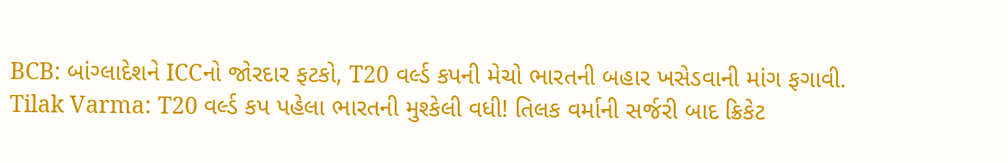BCB: બાંગ્લાદેશને ICCનો જોરદાર ફટકો, T20 વર્લ્ડ કપની મેચો ભારતની બહાર ખસેડવાની માંગ ફગાવી.
Tilak Varma: T20 વર્લ્ડ કપ પહેલા ભારતની મુશ્કેલી વધી! તિલક વર્માની સર્જરી બાદ ક્રિકેટ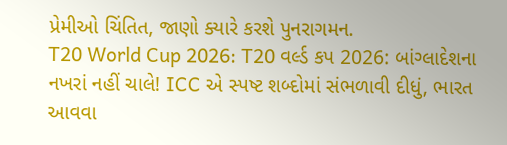પ્રેમીઓ ચિંતિત, જાણો ક્યારે કરશે પુનરાગમન.
T20 World Cup 2026: T20 વર્લ્ડ કપ 2026: બાંગ્લાદેશના નખરાં નહીં ચાલે! ICC એ સ્પષ્ટ શબ્દોમાં સંભળાવી દીધું, ભારત આવવા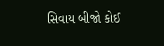સિવાય બીજો કોઈ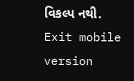વિકલ્પ નથી.
Exit mobile version